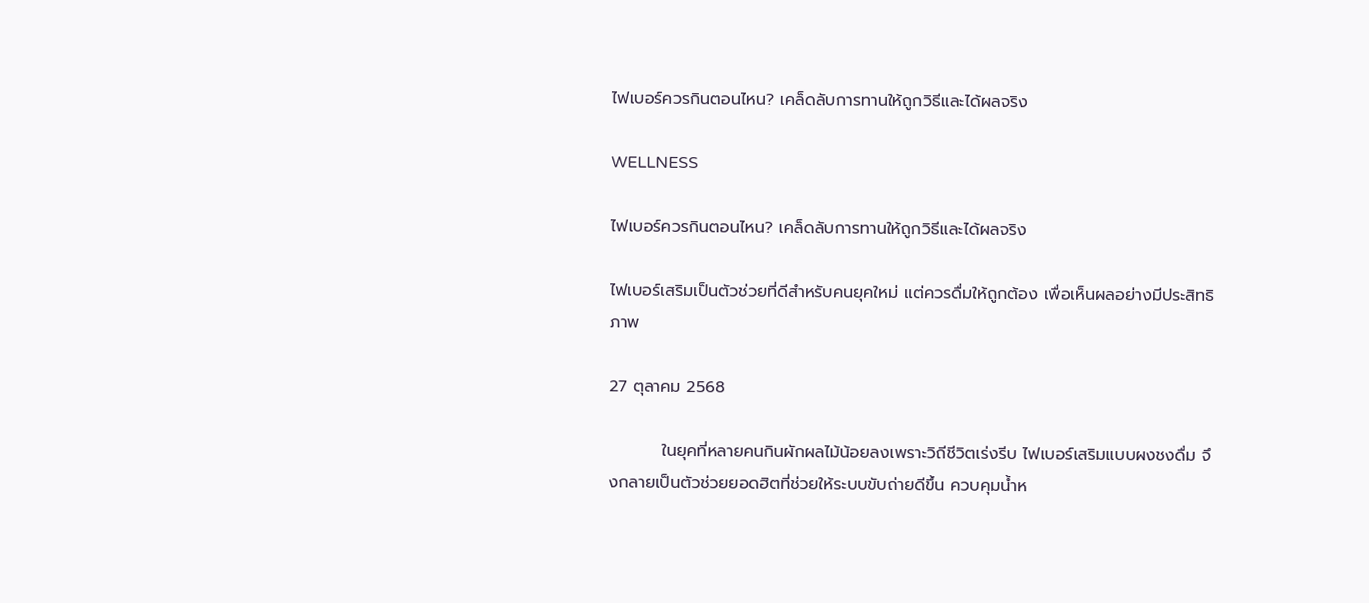ไฟเบอร์ควรกินตอนไหน? เคล็ดลับการทานให้ถูกวิธีและได้ผลจริง

WELLNESS

ไฟเบอร์ควรกินตอนไหน? เคล็ดลับการทานให้ถูกวิธีและได้ผลจริง

ไฟเบอร์เสริมเป็นตัวช่วยที่ดีสำหรับคนยุคใหม่ แต่ควรดื่มให้ถูกต้อง เพื่อเห็นผลอย่างมีประสิทธิภาพ

27 ตุลาคม 2568

         ในยุคที่หลายคนกินผักผลไม้น้อยลงเพราะวิถีชีวิตเร่งรีบ ไฟเบอร์เสริมแบบผงชงดื่ม จึงกลายเป็นตัวช่วยยอดฮิตที่ช่วยให้ระบบขับถ่ายดีขึ้น ควบคุมน้ำห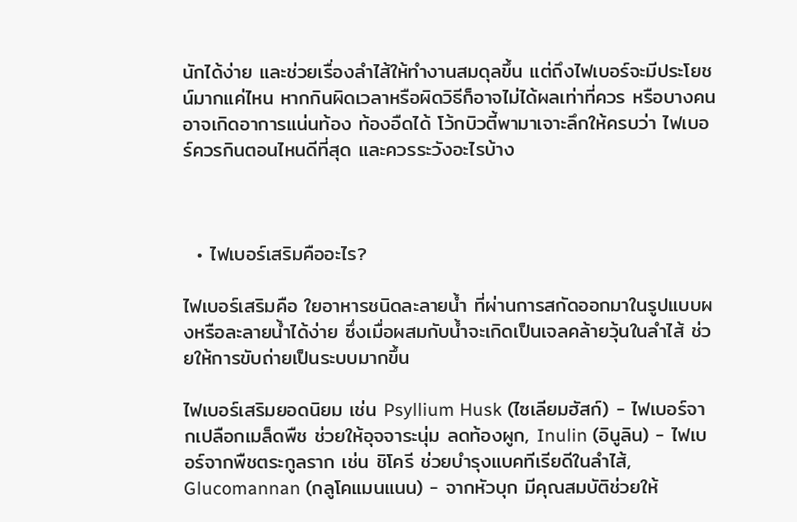นักได้ง่าย และช่วยเรื่องลำไส้ให้ทำงานสมดุลขึ้น แต่ถึงไฟเบอร์จะมีประโยชน์มากแค่ไหน หากกินผิดเวลาหรือผิดวิธีก็อาจไม่ได้ผลเท่าที่ควร หรือบางคนอาจเกิดอาการแน่นท้อง ท้องอืดได้ โว้กบิวตี้พามาเจาะลึกให้ครบว่า ไฟเบอร์ควรกินตอนไหนดีที่สุด และควรระวังอะไรบ้าง



  • ไฟเบอร์เสริมคืออะไร?

ไฟเบอร์เสริมคือ ใยอาหารชนิดละลายน้ำ ที่ผ่านการสกัดออกมาในรูปแบบผงหรือละลายน้ำได้ง่าย ซึ่งเมื่อผสมกับน้ำจะเกิดเป็นเจลคล้ายวุ้นในลำไส้ ช่วยให้การขับถ่ายเป็นระบบมากขึ้น

ไฟเบอร์เสริมยอดนิยม เช่น Psyllium Husk (ไซเลียมฮัสก์) - ไฟเบอร์จากเปลือกเมล็ดพืช ช่วยให้อุจจาระนุ่ม ลดท้องผูก, Inulin (อินูลิน) - ไฟเบอร์จากพืชตระกูลราก เช่น ชิโครี ช่วยบำรุงแบคทีเรียดีในลำไส้, Glucomannan (กลูโคแมนแนน) - จากหัวบุก มีคุณสมบัติช่วยให้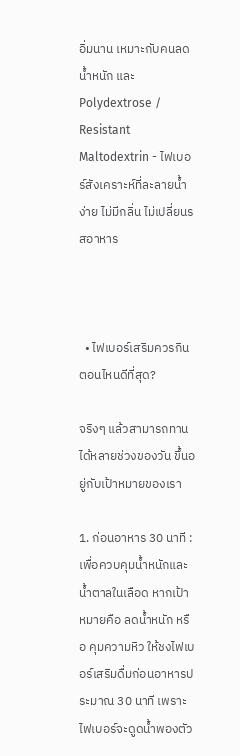อิ่มนาน เหมาะกับคนลดน้ำหนัก และ Polydextrose / Resistant Maltodextrin - ไฟเบอร์สังเคราะห์ที่ละลายน้ำง่าย ไม่มีกลิ่น ไม่เปลี่ยนรสอาหาร



  • ไฟเบอร์เสริมควรกินตอนไหนดีที่สุด?

จริงๆ แล้วสามารถทานได้หลายช่วงของวัน ขึ้นอยู่กับเป้าหมายของเรา

1. ก่อนอาหาร 30 นาที : เพื่อควบคุมน้ำหนักและน้ำตาลในเลือด หากเป้าหมายคือ ลดน้ำหนัก หรือ คุมความหิว ให้ชงไฟเบอร์เสริมดื่มก่อนอาหารประมาณ 30 นาที เพราะไฟเบอร์จะดูดน้ำพองตัว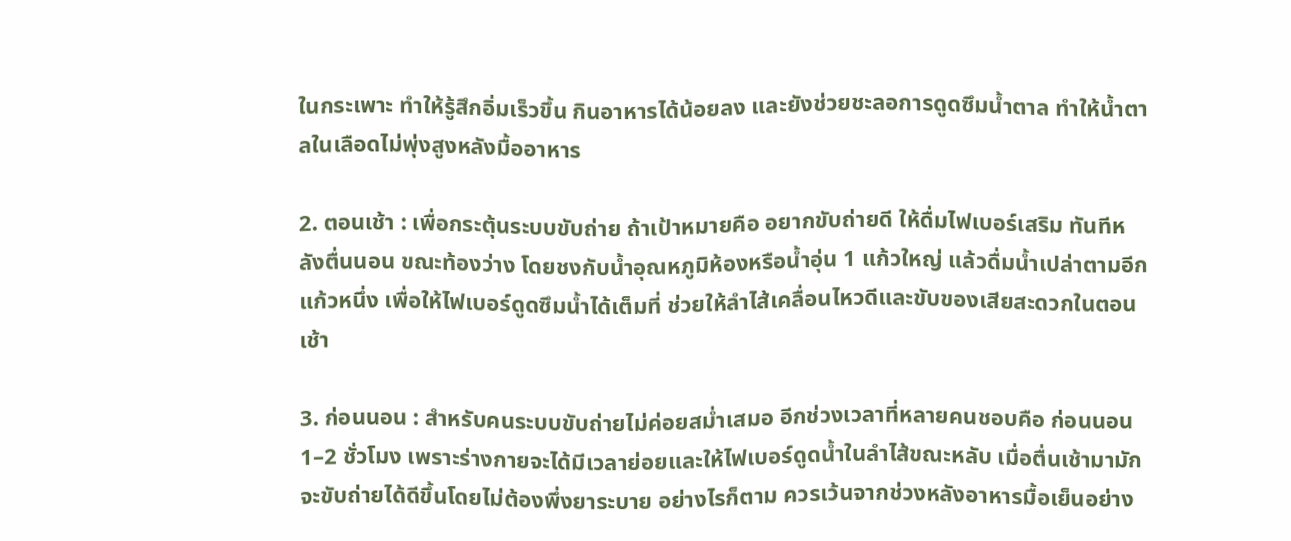ในกระเพาะ ทำให้รู้สึกอิ่มเร็วขึ้น กินอาหารได้น้อยลง และยังช่วยชะลอการดูดซึมน้ำตาล ทำให้น้ำตาลในเลือดไม่พุ่งสูงหลังมื้ออาหาร

2. ตอนเช้า : เพื่อกระตุ้นระบบขับถ่าย ถ้าเป้าหมายคือ อยากขับถ่ายดี ให้ดื่มไฟเบอร์เสริม ทันทีหลังตื่นนอน ขณะท้องว่าง โดยชงกับน้ำอุณหภูมิห้องหรือน้ำอุ่น 1 แก้วใหญ่ แล้วดื่มน้ำเปล่าตามอีกแก้วหนึ่ง เพื่อให้ไฟเบอร์ดูดซึมน้ำได้เต็มที่ ช่วยให้ลำไส้เคลื่อนไหวดีและขับของเสียสะดวกในตอนเช้า

3. ก่อนนอน : สำหรับคนระบบขับถ่ายไม่ค่อยสม่ำเสมอ อีกช่วงเวลาที่หลายคนชอบคือ ก่อนนอน 1–2 ชั่วโมง เพราะร่างกายจะได้มีเวลาย่อยและให้ไฟเบอร์ดูดน้ำในลำไส้ขณะหลับ เมื่อตื่นเช้ามามักจะขับถ่ายได้ดีขึ้นโดยไม่ต้องพึ่งยาระบาย อย่างไรก็ตาม ควรเว้นจากช่วงหลังอาหารมื้อเย็นอย่าง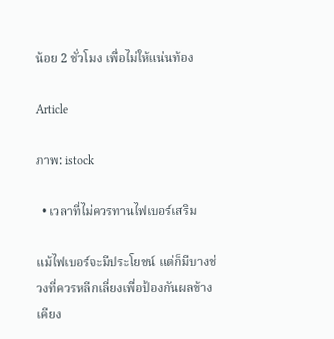น้อย 2 ชั่วโมง เพื่อไม่ให้แน่นท้อง

Article

ภาพ: istock

  • เวลาที่ไม่ควรทานไฟเบอร์เสริม

แม้ไฟเบอร์จะมีประโยชน์ แต่ก็มีบางช่วงที่ควรหลีกเลี่ยงเพื่อป้องกันผลข้างเคียง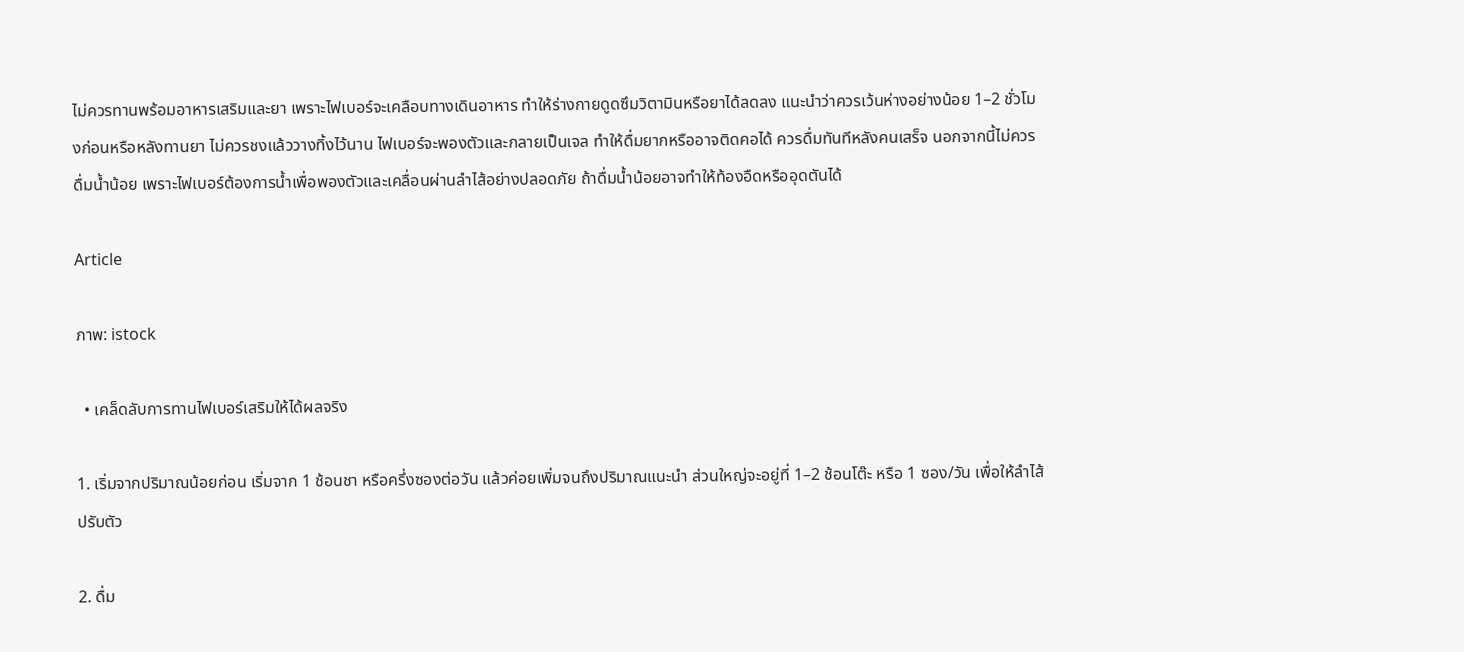ไม่ควรทานพร้อมอาหารเสริมและยา เพราะไฟเบอร์จะเคลือบทางเดินอาหาร ทำให้ร่างกายดูดซึมวิตามินหรือยาได้ลดลง แนะนำว่าควรเว้นห่างอย่างน้อย 1–2 ชั่วโมงก่อนหรือหลังทานยา ไม่ควรชงแล้ววางทิ้งไว้นาน ไฟเบอร์จะพองตัวและกลายเป็นเจล ทำให้ดื่มยากหรืออาจติดคอได้ ควรดื่มทันทีหลังคนเสร็จ นอกจากนี้ไม่ควรดื่มน้ำน้อย เพราะไฟเบอร์ต้องการน้ำเพื่อพองตัวและเคลื่อนผ่านลำไส้อย่างปลอดภัย ถ้าดื่มน้ำน้อยอาจทำให้ท้องอืดหรืออุดตันได้

Article

ภาพ: istock

  • เคล็ดลับการทานไฟเบอร์เสริมให้ได้ผลจริง

1. เริ่มจากปริมาณน้อยก่อน เริ่มจาก 1 ช้อนชา หรือครึ่งซองต่อวัน แล้วค่อยเพิ่มจนถึงปริมาณแนะนำ ส่วนใหญ่จะอยู่ที่ 1–2 ช้อนโต๊ะ หรือ 1 ซอง/วัน เพื่อให้ลำไส้ปรับตัว

2. ดื่ม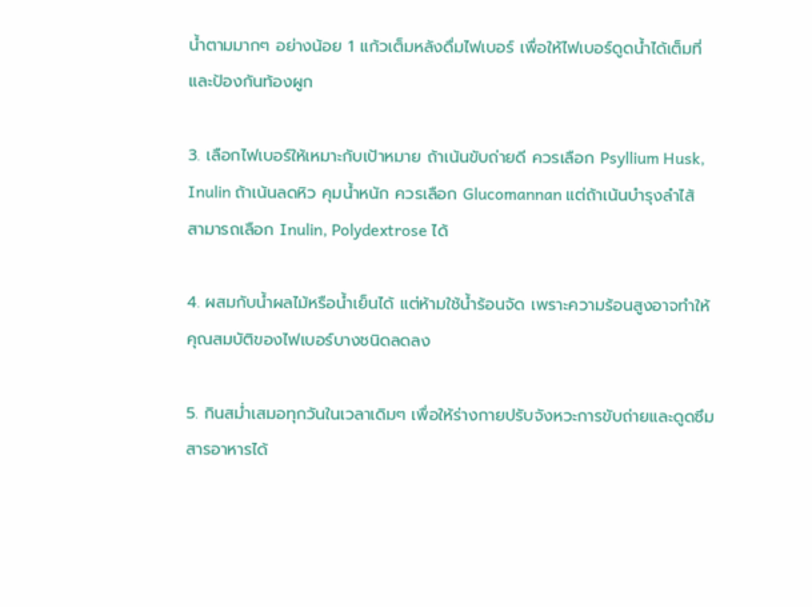น้ำตามมากๆ อย่างน้อย 1 แก้วเต็มหลังดื่มไฟเบอร์ เพื่อให้ไฟเบอร์ดูดน้ำได้เต็มที่และป้องกันท้องผูก

3. เลือกไฟเบอร์ให้เหมาะกับเป้าหมาย ถ้าเน้นขับถ่ายดี ควรเลือก Psyllium Husk, Inulin ถ้าเน้นลดหิว คุมน้ำหนัก ควรเลือก Glucomannan แต่ถ้าเน้นบำรุงลำไส้ สามารถเลือก Inulin, Polydextrose ได้

4. ผสมกับน้ำผลไม้หรือน้ำเย็นได้ แต่ห้ามใช้น้ำร้อนจัด เพราะความร้อนสูงอาจทำให้คุณสมบัติของไฟเบอร์บางชนิดลดลง

5. กินสม่ำเสมอทุกวันในเวลาเดิมๆ เพื่อให้ร่างกายปรับจังหวะการขับถ่ายและดูดซึมสารอาหารได้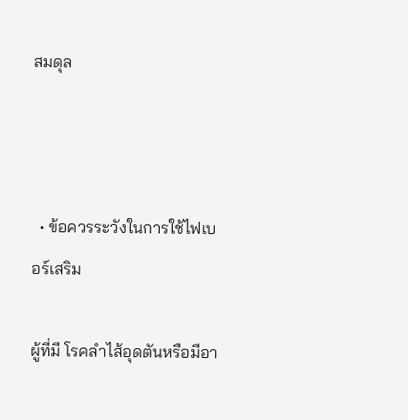สมดุล



  • ข้อควรระวังในการใช้ไฟเบอร์เสริม

ผู้ที่มี โรคลำไส้อุดตันหรือมีอา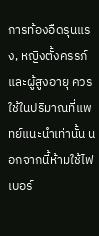การท้องอืดรุนแรง, หญิงตั้งครรภ์และผู้สูงอายุ ควรใช้ในปริมาณที่แพทย์แนะนำเท่านั้น นอกจากนี้ห้ามใช้ไฟเบอร์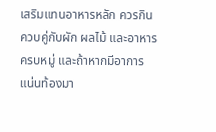เสริมแทนอาหารหลัก ควรกินควบคู่กับผัก ผลไม้ และอาหารครบหมู่ และถ้าหากมีอาการแน่นท้องมา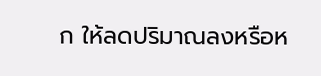ก ให้ลดปริมาณลงหรือห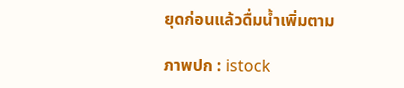ยุดก่อนแล้วดื่มน้ำเพิ่มตาม

ภาพปก : istock